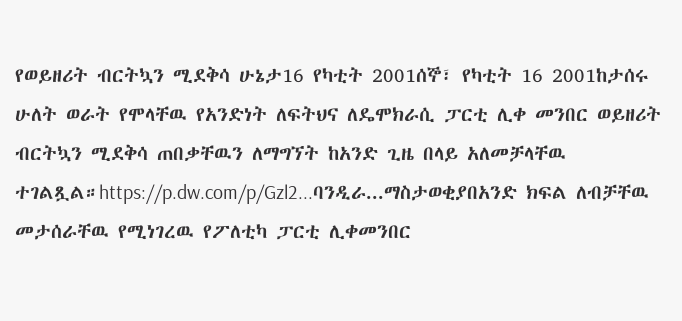የወይዘሪት ብርትኳን ሚደቅሳ ሁኔታ16 የካቲት 2001ሰኞ፣ የካቲት 16 2001ከታሰሩ ሁለት ወራት የሞላቸዉ የአንድነት ለፍትህና ለዴሞክራሲ ፓርቲ ሊቀ መንበር ወይዘሪት ብርትኳን ሚደቅሳ ጠበቃቸዉን ለማግኘት ከአንድ ጊዜ በላይ አለመቻላቸዉ ተገልጿል።https://p.dw.com/p/Gzl2...ባንዲራ...ማስታወቂያበአንድ ክፍል ለብቻቸዉ መታሰራቸዉ የሚነገረዉ የፖለቲካ ፓርቲ ሊቀመንበር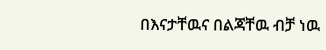በእናታቸዉና በልጃቸዉ ብቻ ነዉ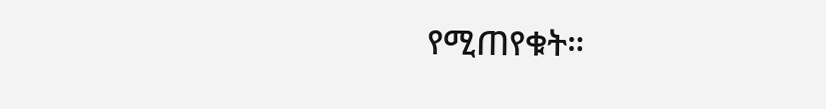የሚጠየቁት።